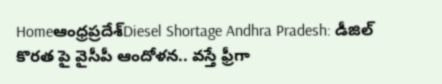Homeఆంధ్రప్రదేశ్‌Diesel Shortage Andhra Pradesh: డీజిల్ కొరత పై వైసీపీ ఆందోళన.. వస్తే ఫ్రీగా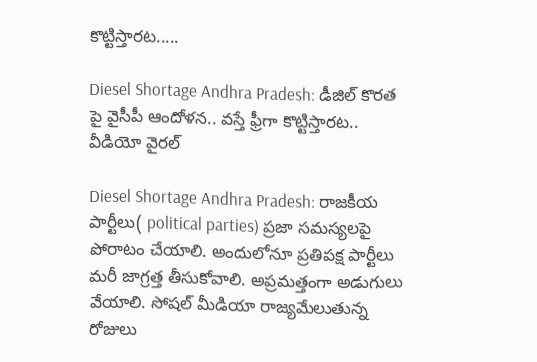కొట్టిస్తారట.....

Diesel Shortage Andhra Pradesh: డీజిల్ కొరత పై వైసీపీ ఆందోళన.. వస్తే ఫ్రీగా కొట్టిస్తారట.. వీడియో వైరల్

Diesel Shortage Andhra Pradesh: రాజకీయ పార్టీలు( political parties) ప్రజా సమస్యలపై పోరాటం చేయాలి. అందులోనూ ప్రతిపక్ష పార్టీలు మరీ జాగ్రత్త తీసుకోవాలి. అప్రమత్తంగా అడుగులు వేయాలి. సోషల్ మీడియా రాజ్యమేలుతున్న రోజులు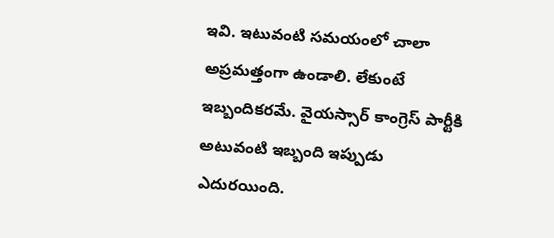ఇవి. ఇటువంటి సమయంలో చాలా అప్రమత్తంగా ఉండాలి. లేకుంటే ఇబ్బందికరమే. వైయస్సార్ కాంగ్రెస్ పార్టీకి అటువంటి ఇబ్బంది ఇప్పుడు ఎదురయింది.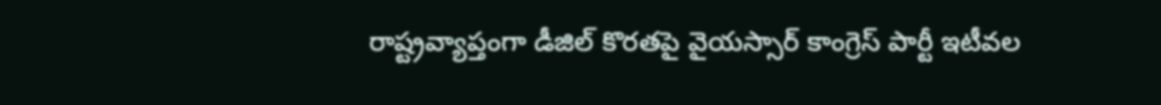రాష్ట్రవ్యాప్తంగా డీజిల్ కొరతపై వైయస్సార్ కాంగ్రెస్ పార్టీ ఇటీవల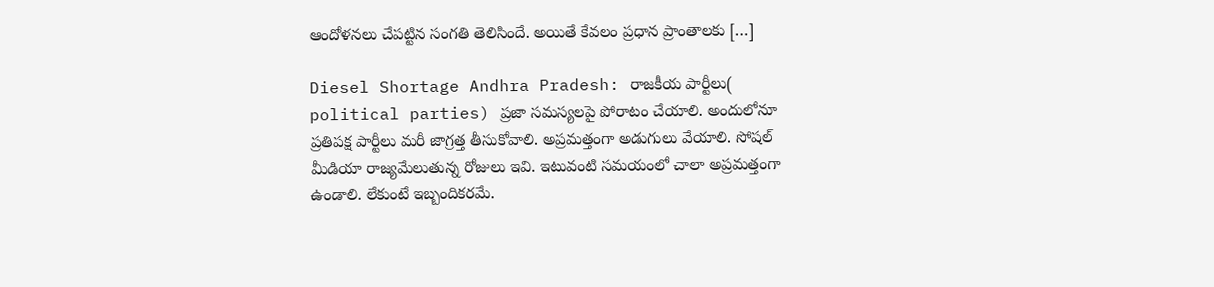ఆందోళనలు చేపట్టిన సంగతి తెలిసిందే. అయితే కేవలం ప్రధాన ప్రాంతాలకు […]

Diesel Shortage Andhra Pradesh: రాజకీయ పార్టీలు( political parties) ప్రజా సమస్యలపై పోరాటం చేయాలి. అందులోనూ ప్రతిపక్ష పార్టీలు మరీ జాగ్రత్త తీసుకోవాలి. అప్రమత్తంగా అడుగులు వేయాలి. సోషల్ మీడియా రాజ్యమేలుతున్న రోజులు ఇవి. ఇటువంటి సమయంలో చాలా అప్రమత్తంగా ఉండాలి. లేకుంటే ఇబ్బందికరమే.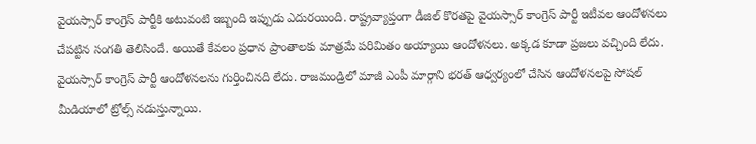వైయస్సార్ కాంగ్రెస్ పార్టీకి అటువంటి ఇబ్బంది ఇప్పుడు ఎదురయింది. రాష్ట్రవ్యాప్తంగా డీజిల్ కొరతపై వైయస్సార్ కాంగ్రెస్ పార్టీ ఇటీవల ఆందోళనలు చేపట్టిన సంగతి తెలిసిందే. అయితే కేవలం ప్రధాన ప్రాంతాలకు మాత్రమే పరిమితం అయ్యాయి ఆందోళనలు. అక్కడ కూడా ప్రజలు వచ్చింది లేదు. వైయస్సార్ కాంగ్రెస్ పార్టీ ఆందోళనలను గుర్తించినది లేదు. రాజమండ్రిలో మాజీ ఎంపీ మార్గాని భరత్ ఆధ్వర్యంలో చేసిన ఆందోళనలపై సోషల్ మీడియాలో ట్రోల్స్ నడుస్తున్నాయి.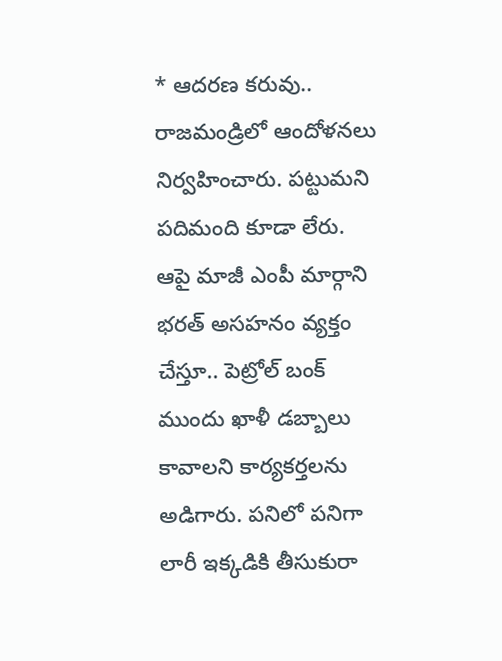* ఆదరణ కరువు..
రాజమండ్రిలో ఆందోళనలు నిర్వహించారు. పట్టుమని పదిమంది కూడా లేరు. ఆపై మాజీ ఎంపీ మార్గాని భరత్ అసహనం వ్యక్తం చేస్తూ.. పెట్రోల్ బంక్ ముందు ఖాళీ డబ్బాలు కావాలని కార్యకర్తలను అడిగారు. పనిలో పనిగా లారీ ఇక్కడికి తీసుకురా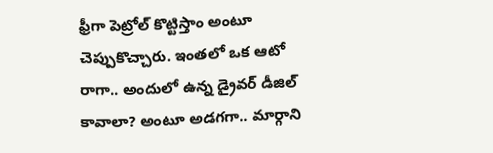ఫ్రీగా పెట్రోల్ కొట్టిస్తాం అంటూ చెప్పుకొచ్చారు. ఇంతలో ఒక ఆటో రాగా.. అందులో ఉన్న డ్రైవర్ డీజిల్ కావాలా? అంటూ అడగగా.. మార్గాని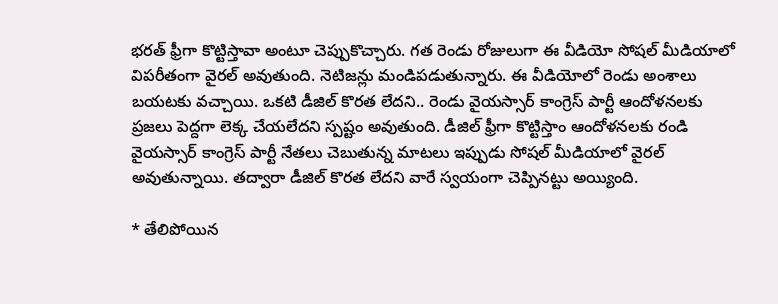భరత్ ఫ్రీగా కొట్టిస్తావా అంటూ చెప్పుకొచ్చారు. గత రెండు రోజులుగా ఈ వీడియో సోషల్ మీడియాలో విపరీతంగా వైరల్ అవుతుంది. నెటిజన్లు మండిపడుతున్నారు. ఈ వీడియోలో రెండు అంశాలు బయటకు వచ్చాయి. ఒకటి డీజిల్ కొరత లేదని.. రెండు వైయస్సార్ కాంగ్రెస్ పార్టీ ఆందోళనలకు ప్రజలు పెద్దగా లెక్క చేయలేదని స్పష్టం అవుతుంది. డీజిల్ ఫ్రీగా కొట్టిస్తాం ఆందోళనలకు రండి వైయస్సార్ కాంగ్రెస్ పార్టీ నేతలు చెబుతున్న మాటలు ఇప్పుడు సోషల్ మీడియాలో వైరల్ అవుతున్నాయి. తద్వారా డీజిల్ కొరత లేదని వారే స్వయంగా చెప్పినట్టు అయ్యింది.

* తేలిపోయిన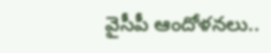వైసీపీ ఆందోళనలు..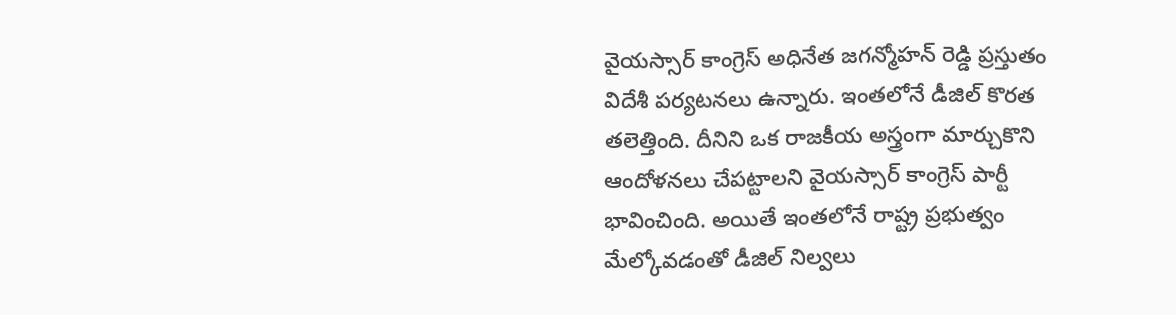వైయస్సార్ కాంగ్రెస్ అధినేత జగన్మోహన్ రెడ్డి ప్రస్తుతం విదేశీ పర్యటనలు ఉన్నారు. ఇంతలోనే డీజిల్ కొరత తలెత్తింది. దీనిని ఒక రాజకీయ అస్త్రంగా మార్చుకొని ఆందోళనలు చేపట్టాలని వైయస్సార్ కాంగ్రెస్ పార్టీ భావించింది. అయితే ఇంతలోనే రాష్ట్ర ప్రభుత్వం మేల్కోవడంతో డీజిల్ నిల్వలు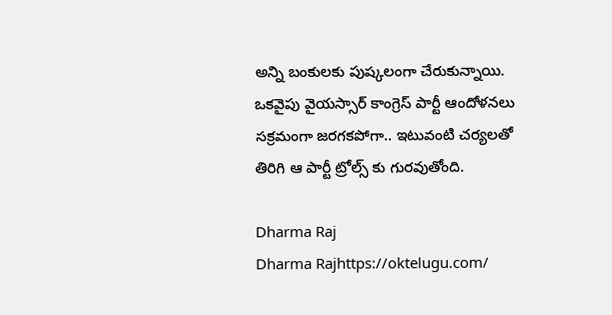అన్ని బంకులకు పుష్కలంగా చేరుకున్నాయి. ఒకవైపు వైయస్సార్ కాంగ్రెస్ పార్టీ ఆందోళనలు సక్రమంగా జరగకపోగా.. ఇటువంటి చర్యలతో తిరిగి ఆ పార్టీ ట్రోల్స్ కు గురవుతోంది.

Dharma Raj
Dharma Rajhttps://oktelugu.com/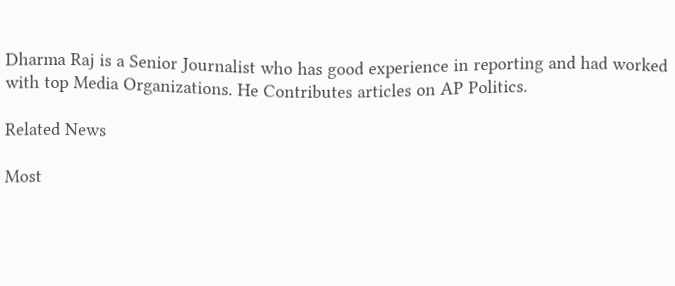Dharma Raj is a Senior Journalist who has good experience in reporting and had worked with top Media Organizations. He Contributes articles on AP Politics.

Related News

Most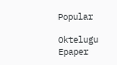Popular

Oktelugu Epaper